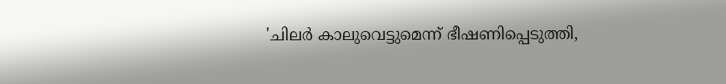'ചിലർ കാലുവെട്ടുമെന്ന് ഭീഷണിപ്പെടുത്തി,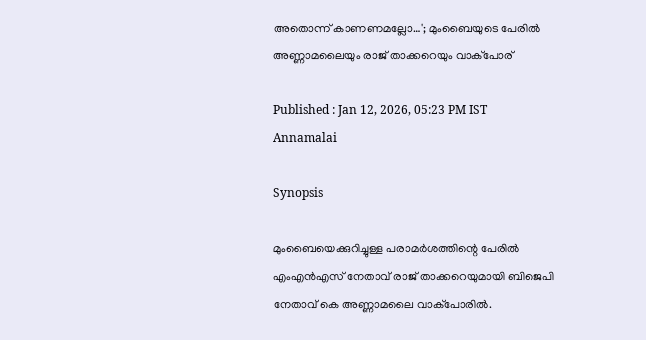അതൊന്ന് കാണണമല്ലോ…'; മുംബൈയുടെ പേരിൽ അണ്ണാമലൈയും രാജ് താക്കറെയും വാക്പോര്

Published : Jan 12, 2026, 05:23 PM IST
Annamalai

Synopsis

മുംബൈയെക്കുറിച്ചുള്ള പരാമർശത്തിന്റെ പേരിൽ എംഎൻഎസ് നേതാവ് രാജ് താക്കറെയുമായി ബിജെപി നേതാവ് കെ അണ്ണാമലൈ വാക്പോരിൽ.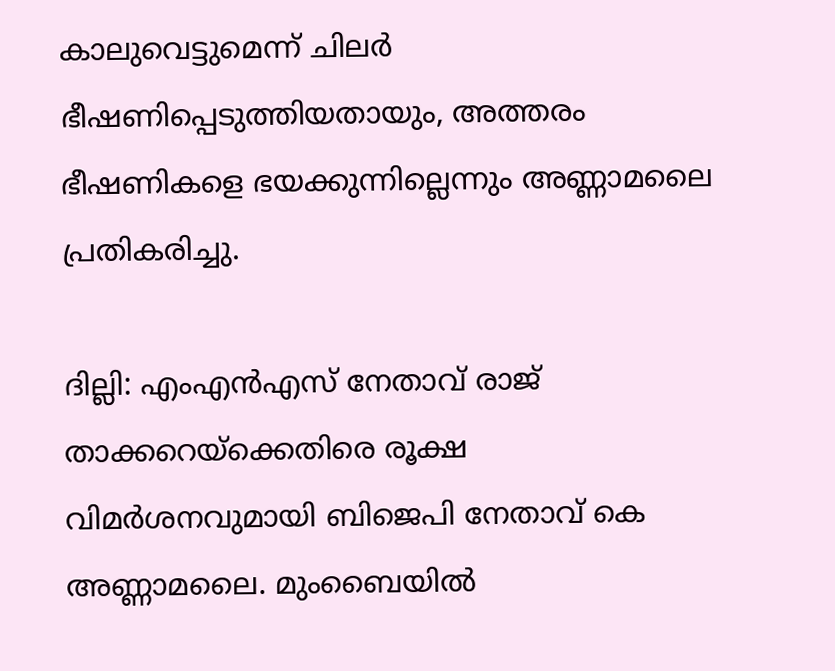കാലുവെട്ടുമെന്ന് ചിലർ ഭീഷണിപ്പെടുത്തിയതായും, അത്തരം ഭീഷണികളെ ഭയക്കുന്നില്ലെന്നും അണ്ണാമലൈ പ്രതികരിച്ചു.

ദില്ലി: എംഎൻഎസ് നേതാവ് രാജ് താക്കറെയ്‌ക്കെതിരെ രൂക്ഷ വിമർശനവുമായി ബിജെപി നേതാവ് കെ അണ്ണാമലൈ. മുംബൈയിൽ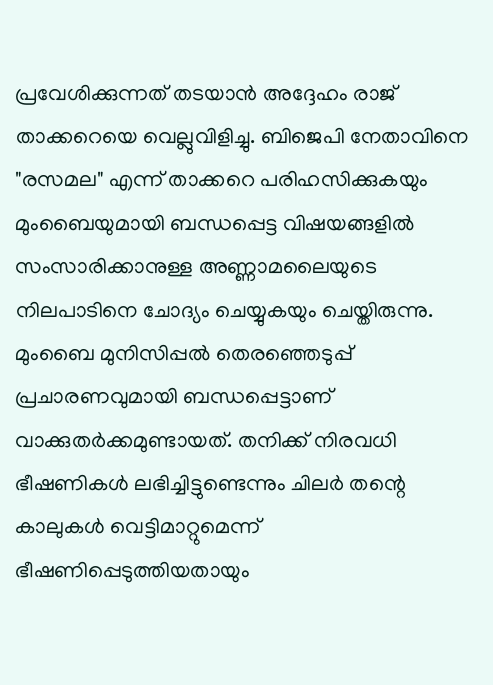പ്രവേശിക്കുന്നത് തടയാൻ അദ്ദേഹം രാജ് താക്കറെയെ വെല്ലുവിളിച്ചു. ബിജെപി നേതാവിനെ "രസമല" എന്ന് താക്കറെ പരിഹസിക്കുകയും മുംബൈയുമായി ബന്ധപ്പെട്ട വിഷയങ്ങളിൽ സംസാരിക്കാനുള്ള അണ്ണാമലൈയുടെ നിലപാടിനെ ചോദ്യം ചെയ്യുകയും ചെയ്തിരുന്നു. മുംബൈ മുനിസിപ്പൽ തെരഞ്ഞെടുപ്പ് പ്രചാരണവുമായി ബന്ധപ്പെട്ടാണ് വാക്കുതർക്കമുണ്ടായത്. തനിക്ക് നിരവധി ഭീഷണികൾ ലഭിച്ചിട്ടുണ്ടെന്നും ചിലർ തന്റെ കാലുകൾ വെട്ടിമാറ്റുമെന്ന് ഭീഷണിപ്പെടുത്തിയതായും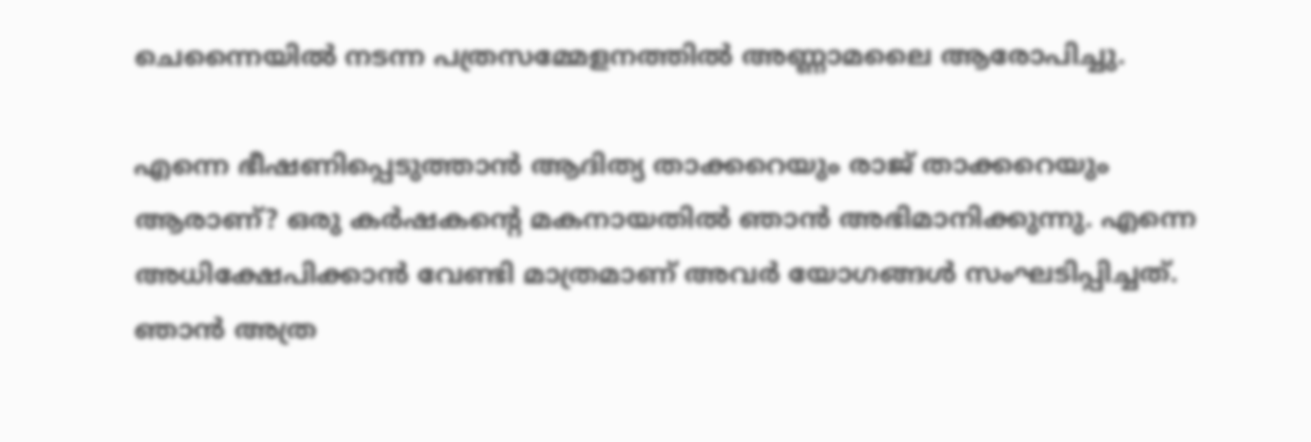ചെന്നൈയിൽ നടന്ന പത്രസമ്മേളനത്തിൽ അണ്ണാമലൈ ആരോപിച്ചു.

എന്നെ ഭീഷണിപ്പെടുത്താൻ ആദിത്യ താക്കറെയും രാജ് താക്കറെയും ആരാണ്? ഒരു കർഷകന്റെ മകനായതിൽ ഞാൻ അഭിമാനിക്കുന്നു. എന്നെ അധിക്ഷേപിക്കാൻ വേണ്ടി മാത്രമാണ് അവർ യോഗങ്ങൾ സംഘടിപ്പിച്ചത്. ഞാൻ അത്ര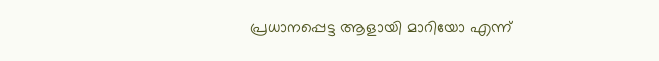പ്രധാനപ്പെട്ട ആളായി മാറിയോ എന്ന്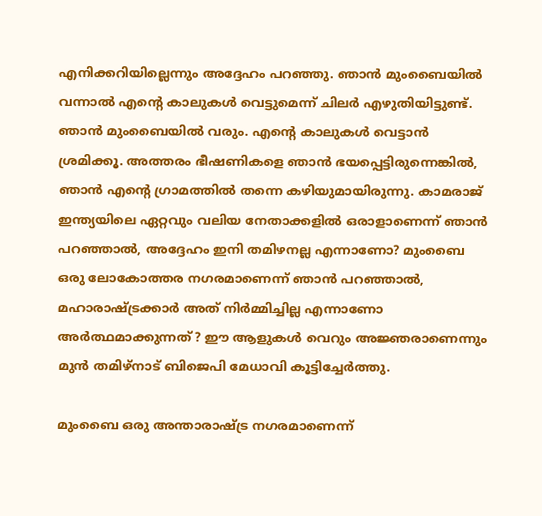എനിക്കറിയില്ലെന്നും അദ്ദേഹം പറഞ്ഞു. ഞാൻ മുംബൈയിൽ വന്നാൽ എന്റെ കാലുകൾ വെട്ടുമെന്ന് ചിലർ എഴുതിയിട്ടുണ്ട്. ഞാൻ മുംബൈയിൽ വരും. എന്റെ കാലുകൾ വെട്ടാൻ ശ്രമിക്കൂ. അത്തരം ഭീഷണികളെ ഞാൻ ഭയപ്പെട്ടിരുന്നെങ്കിൽ, ഞാൻ എന്റെ ഗ്രാമത്തിൽ തന്നെ കഴിയുമായിരുന്നു. കാമരാജ് ഇന്ത്യയിലെ ഏറ്റവും വലിയ നേതാക്കളിൽ ഒരാളാണെന്ന് ഞാൻ പറഞ്ഞാൽ, അദ്ദേഹം ഇനി തമിഴനല്ല എന്നാണോ? മുംബൈ ഒരു ലോകോത്തര നഗരമാണെന്ന് ഞാൻ പറഞ്ഞാൽ, മഹാരാഷ്ട്രക്കാർ അത് നിർമ്മിച്ചില്ല എന്നാണോ അർത്ഥമാക്കുന്നത്? ഈ ആളുകൾ വെറും അജ്ഞരാണെന്നും മുൻ തമിഴ്‌നാട് ബിജെപി മേധാവി കൂട്ടിച്ചേർത്തു.

മുംബൈ ഒരു അന്താരാഷ്ട്ര നഗരമാണെന്ന്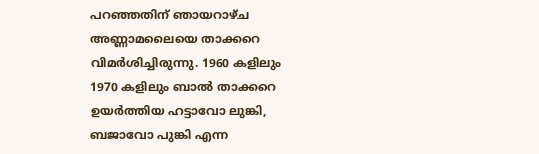പറഞ്ഞതിന് ഞായറാഴ്ച അണ്ണാമലൈയെ താക്കറെ വിമർശിച്ചിരുന്നു. 1960 കളിലും 1970 കളിലും ബാൽ താക്കറെ ഉയർത്തിയ ഹട്ടാവോ ലുങ്കി, ബജാവോ പുങ്കി എന്ന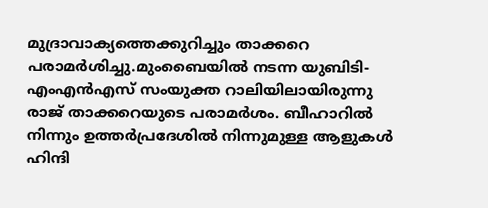മുദ്രാവാക്യത്തെക്കുറിച്ചും താക്കറെ പരാമർശിച്ചു.മുംബൈയിൽ നടന്ന യുബിടി-എംഎൻഎസ് സംയുക്ത റാലിയിലായിരുന്നു രാജ് താക്കറെയുടെ പരാമർശം. ബീഹാറിൽ നിന്നും ഉത്തർപ്രദേശിൽ നിന്നുമുള്ള ആളുകൾ ഹിന്ദി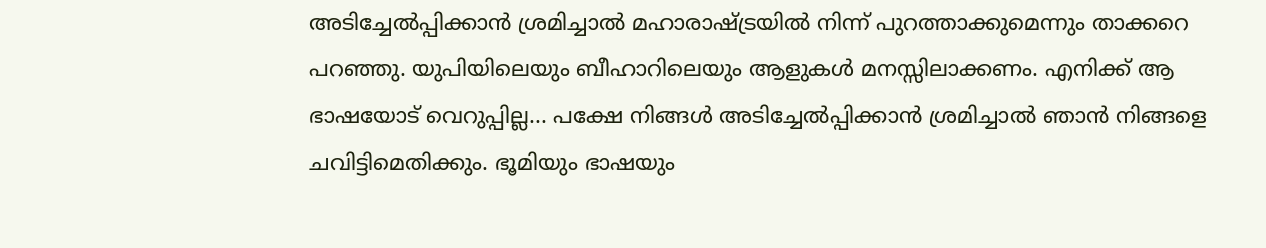അടിച്ചേൽപ്പിക്കാൻ ശ്രമിച്ചാൽ മഹാരാഷ്ട്രയിൽ നിന്ന് പുറത്താക്കുമെന്നും താക്കറെ പറഞ്ഞു. യുപിയിലെയും ബീഹാറിലെയും ആളുകൾ മനസ്സിലാക്കണം. എനിക്ക് ആ ഭാഷയോട് വെറുപ്പില്ല... പക്ഷേ നിങ്ങൾ അടിച്ചേൽപ്പിക്കാൻ ശ്രമിച്ചാൽ ഞാൻ നിങ്ങളെ ചവിട്ടിമെതിക്കും. ഭൂമിയും ഭാഷയും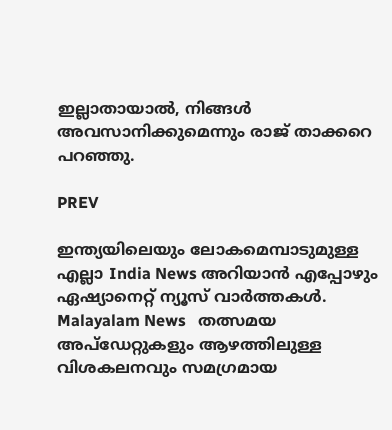ഇല്ലാതായാൽ, നിങ്ങൾ അവസാനിക്കുമെന്നും രാജ് താക്കറെ പറഞ്ഞു.

PREV

ഇന്ത്യയിലെയും ലോകമെമ്പാടുമുള്ള എല്ലാ India News അറിയാൻ എപ്പോഴും ഏഷ്യാനെറ്റ് ന്യൂസ് വാർത്തകൾ. Malayalam News   തത്സമയ അപ്‌ഡേറ്റുകളും ആഴത്തിലുള്ള വിശകലനവും സമഗ്രമായ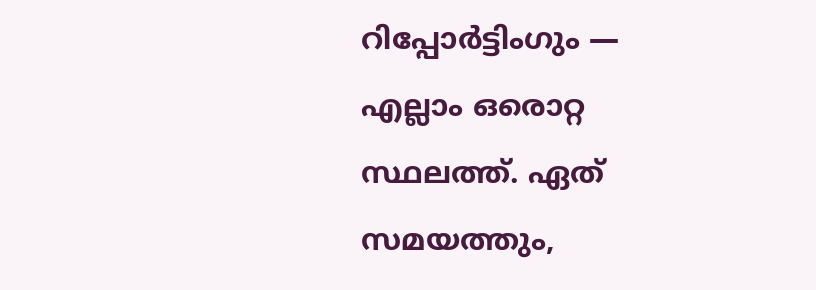റിപ്പോർട്ടിംഗും — എല്ലാം ഒരൊറ്റ സ്ഥലത്ത്. ഏത് സമയത്തും,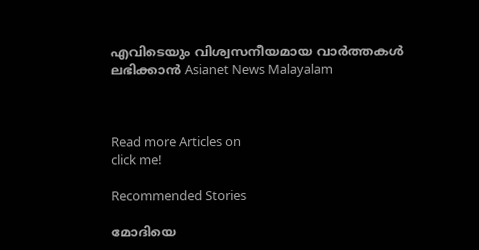എവിടെയും വിശ്വസനീയമായ വാർത്തകൾ ലഭിക്കാൻ Asianet News Malayalam



Read more Articles on
click me!

Recommended Stories

മോദിയെ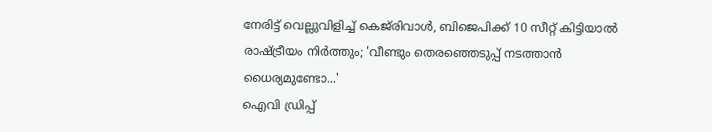നേരിട്ട് വെല്ലുവിളിച്ച് കെജ്‍രിവാൾ, ബിജെപിക്ക് 10 സീറ്റ് കിട്ടിയാൽ രാഷ്ട്രീയം നിർത്തും; 'വീണ്ടും തെരഞ്ഞെടുപ്പ് നടത്താൻ ധൈര്യമുണ്ടോ...'
ഐവി ഡ്രിപ്പ്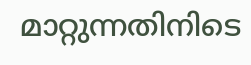മാറ്റുന്നതിനിടെ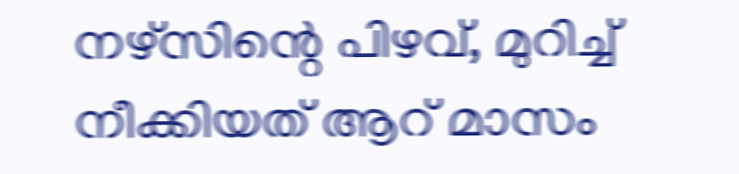നഴ്സിന്റെ പിഴവ്, മുറിച്ച് നീക്കിയത് ആറ് മാസം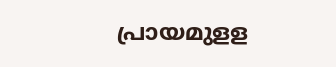പ്രായമുളള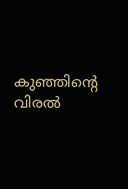കുഞ്ഞിന്റെ വിരൽ